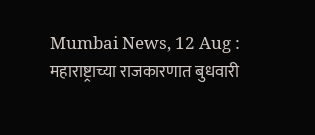Mumbai News, 12 Aug : महाराष्ट्राच्या राजकारणात बुधवारी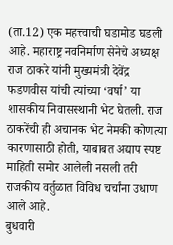(ता.12) एक महत्त्वाची घडामोड घडली आहे. महाराष्ट्र नवनिर्माण सेनेचे अध्यक्ष राज ठाकरे यांनी मुख्यमंत्री देवेंद्र फडणवीस यांची त्यांच्या ‘वर्षा’ या शासकीय निवासस्थानी भेट घेतली. राज ठाकरेंची ही अचानक भेट नेमकी कोणत्या कारणासाठी होती, याबाबत अद्याप स्पष्ट माहिती समोर आलेली नसली तरी राजकीय वर्तुळात विविध चर्चांना उधाण आले आहे.
बुधवारी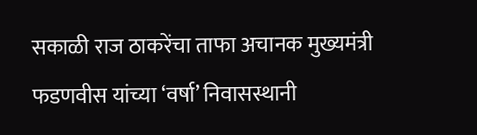सकाळी राज ठाकरेंचा ताफा अचानक मुख्यमंत्री फडणवीस यांच्या ‘वर्षा’ निवासस्थानी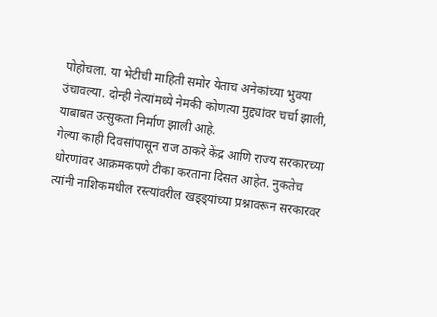पोहोचला. या भेटीची माहिती समोर येताच अनेकांच्या भुवया उंचावल्या. दोन्ही नेत्यांमध्ये नेमकी कोणत्या मुद्द्यांवर चर्चा झाली, याबाबत उत्सुकता निर्माण झाली आहे.
गेल्या काही दिवसांपासून राज ठाकरे केंद्र आणि राज्य सरकारच्या धोरणांवर आक्रमकपणे टीका करताना दिसत आहेत. नुकतेच त्यांनी नाशिकमधील रस्त्यांवरील खड्ड्यांच्या प्रश्नावरून सरकारवर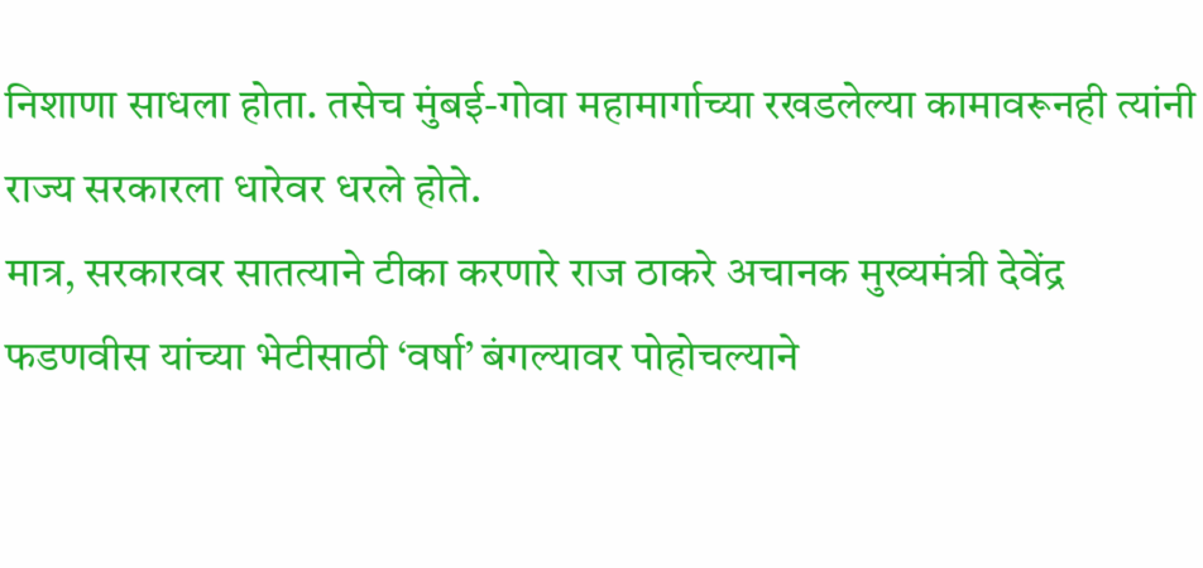निशाणा साधला होता. तसेच मुंबई-गोवा महामार्गाच्या रखडलेल्या कामावरूनही त्यांनी राज्य सरकारला धारेवर धरले होते.
मात्र, सरकारवर सातत्याने टीका करणारे राज ठाकरे अचानक मुख्यमंत्री देवेंद्र फडणवीस यांच्या भेटीसाठी ‘वर्षा’ बंगल्यावर पोहोचल्याने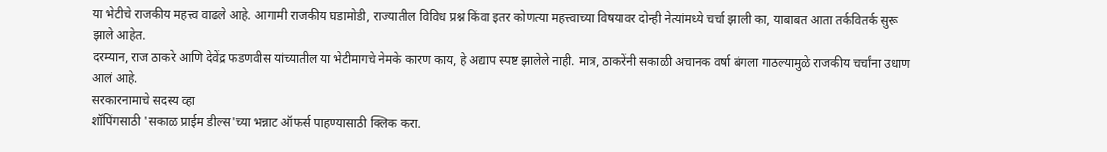या भेटीचे राजकीय महत्त्व वाढले आहे. आगामी राजकीय घडामोडी, राज्यातील विविध प्रश्न किंवा इतर कोणत्या महत्त्वाच्या विषयावर दोन्ही नेत्यांमध्ये चर्चा झाली का, याबाबत आता तर्कवितर्क सुरू झाले आहेत.
दरम्यान, राज ठाकरे आणि देवेंद्र फडणवीस यांच्यातील या भेटीमागचे नेमके कारण काय, हे अद्याप स्पष्ट झालेले नाही. मात्र, ठाकरेंनी सकाळी अचानक वर्षा बंगला गाठल्यामुळे राजकीय चर्चांना उधाण आलं आहे.
सरकारनामाचे सदस्य व्हा
शॉपिंगसाठी 'सकाळ प्राईम डील्स'च्या भन्नाट ऑफर्स पाहण्यासाठी क्लिक करा.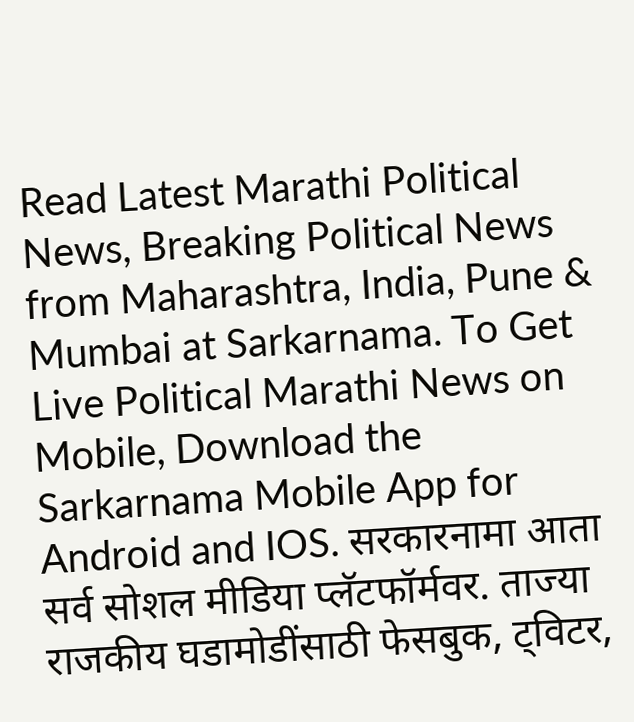Read Latest Marathi Political News, Breaking Political News from Maharashtra, India, Pune & Mumbai at Sarkarnama. To Get Live Political Marathi News on Mobile, Download the Sarkarnama Mobile App for Android and IOS. सरकारनामा आता सर्व सोशल मीडिया प्लॅटफॉर्मवर. ताज्या राजकीय घडामोडींसाठी फेसबुक, ट्विटर,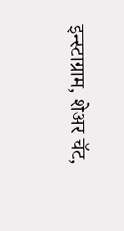इन्स्टाग्राम, शेअर चॅट,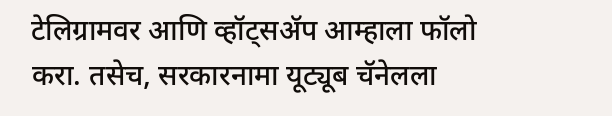टेलिग्रामवर आणि व्हॉट्सॲप आम्हाला फॉलो करा. तसेच, सरकारनामा यूट्यूब चॅनेलला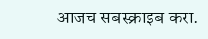आजच सबस्क्राइब करा.